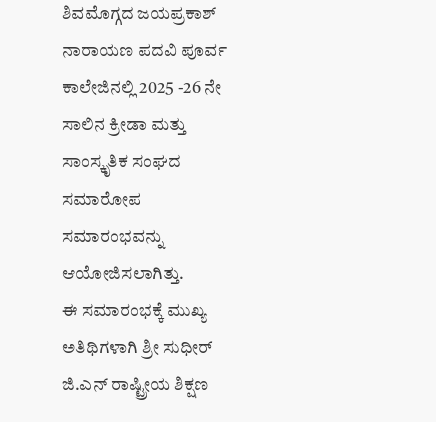ಶಿವಮೊಗ್ಗದ ಜಯಪ್ರಕಾಶ್ ನಾರಾಯಣ ಪದವಿ ಪೂರ್ವ ಕಾಲೇಜಿನಲ್ಲಿ 2025 -26 ನೇ ಸಾಲಿನ ಕ್ರೀಡಾ ಮತ್ತು ಸಾಂಸ್ಕೃತಿಕ ಸಂಘದ ಸಮಾರೋಪ ಸಮಾರಂಭವನ್ನು ಆಯೋಜಿಸಲಾಗಿತ್ತು.
ಈ ಸಮಾರಂಭಕ್ಕೆ ಮುಖ್ಯ ಅತಿಥಿಗಳಾಗಿ ಶ್ರೀ ಸುಧೀರ್ ಜಿ.ಎನ್ ರಾಷ್ಟ್ರೀಯ ಶಿಕ್ಷಣ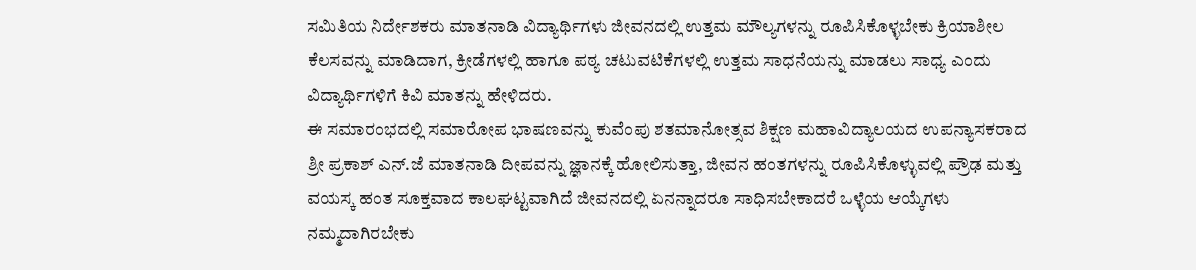ಸಮಿತಿಯ ನಿರ್ದೇಶಕರು ಮಾತನಾಡಿ ವಿದ್ಯಾರ್ಥಿಗಳು ಜೀವನದಲ್ಲಿ ಉತ್ತಮ ಮೌಲ್ಯಗಳನ್ನು ರೂಪಿಸಿಕೊಳ್ಳಬೇಕು ಕ್ರಿಯಾಶೀಲ ಕೆಲಸವನ್ನು ಮಾಡಿದಾಗ, ಕ್ರೀಡೆಗಳಲ್ಲಿ ಹಾಗೂ ಪಠ್ಯ ಚಟುವಟಿಕೆಗಳಲ್ಲಿ ಉತ್ತಮ ಸಾಧನೆಯನ್ನು ಮಾಡಲು ಸಾಧ್ಯ ಎಂದು ವಿದ್ಯಾರ್ಥಿಗಳಿಗೆ ಕಿವಿ ಮಾತನ್ನು ಹೇಳಿದರು.
ಈ ಸಮಾರಂಭದಲ್ಲಿ ಸಮಾರೋಪ ಭಾಷಣವನ್ನು ಕುವೆಂಪು ಶತಮಾನೋತ್ಸವ ಶಿಕ್ಷಣ ಮಹಾವಿದ್ಯಾಲಯದ ಉಪನ್ಯಾಸಕರಾದ ಶ್ರೀ ಪ್ರಕಾಶ್ ಎನ್.ಜೆ ಮಾತನಾಡಿ ದೀಪವನ್ನು ಜ್ಞಾನಕ್ಕೆ ಹೋಲಿಸುತ್ತಾ, ಜೀವನ ಹಂತಗಳನ್ನು ರೂಪಿಸಿಕೊಳ್ಳುವಲ್ಲಿ ಪ್ರೌಢ ಮತ್ತು ವಯಸ್ಕ ಹಂತ ಸೂಕ್ತವಾದ ಕಾಲಘಟ್ಟವಾಗಿದೆ ಜೀವನದಲ್ಲಿ ಏನನ್ನಾದರೂ ಸಾಧಿಸಬೇಕಾದರೆ ಒಳ್ಳೆಯ ಆಯ್ಕೆಗಳು ನಮ್ಮದಾಗಿರಬೇಕು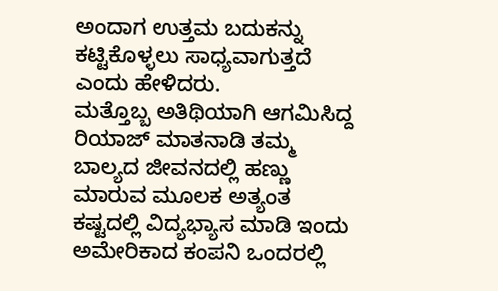ಅಂದಾಗ ಉತ್ತಮ ಬದುಕನ್ನು ಕಟ್ಟಿಕೊಳ್ಳಲು ಸಾಧ್ಯವಾಗುತ್ತದೆ ಎಂದು ಹೇಳಿದರು.
ಮತ್ತೊಬ್ಬ ಅತಿಥಿಯಾಗಿ ಆಗಮಿಸಿದ್ದ ರಿಯಾಜ್ ಮಾತನಾಡಿ ತಮ್ಮ ಬಾಲ್ಯದ ಜೀವನದಲ್ಲಿ ಹಣ್ಣು ಮಾರುವ ಮೂಲಕ ಅತ್ಯಂತ ಕಷ್ಟದಲ್ಲಿ ವಿದ್ಯಭ್ಯಾಸ ಮಾಡಿ ಇಂದು ಅಮೇರಿಕಾದ ಕಂಪನಿ ಒಂದರಲ್ಲಿ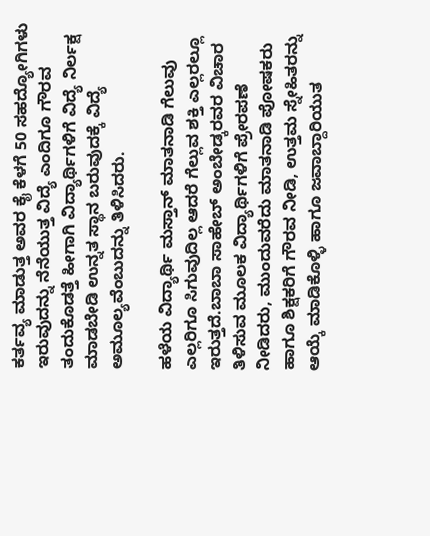ಕರ್ತವ್ಯ ಮಾಡುತ್ತ ಅವರ ಕೈ ಕೆಳಗೆ 50 ಸಹದ್ಯೋಗಿಗಳು ಇರುವುದನ್ನು ನೆನೆಯುತ್ತ ವಿದ್ಯೆ ಎಂದಿಗೂ ಗೌರವ ತಂದುಕೊಡತ್ತೆ ಹೀಗಾಗಿ ವಿದ್ಯಾರ್ಥಿಗಳಿಗೆ ವಿದ್ಯೆ ನಿರ್ಲಕ್ಷ ಮಾಡಬೇಡಿ ಉನ್ನತ ಸ್ಥಾನ ಬರುವುದಕ್ಕೆ ವಿದ್ಯೆ ಅಮೂಲ್ಯವೆಂಬುದನ್ನು ತಿಳಿಸಿದರು.

ಹಳೆಯ ವಿದ್ಯಾರ್ಥಿ ಮಸ್ತಾನ್ ಮಾತನಾಡಿ ಗೆಲುವು ಎಲ್ಲರಿಗೂ ಸಿಗುವುದಿಲ್ಲ ಆದರೆ ಗೆಲ್ಲುವ ಶಕ್ತಿ ಎಲ್ಲರಲ್ಲೂ ಇರುತ್ತದೆ.ಬಾಬಾ ಸಾಹೇಬ್ ಅಂಬೇಡ್ಕರವರ ವಿಚಾರ ತಿಳಿಸುವ ಮೂಲಕ ವಿದ್ಯಾರ್ಥಿಗಳಿಗೆ ಪ್ರೇರಪಣೆ ನೀಡಿದರು, ಮುಂದುವರೆದು ಮಾತನಾಡಿ ಪೋಷಕರು ಹಾಗೂ ಶಿಕ್ಷಕರಿಗೆ ಗೌರವ ನೀಡಿ, ಉತ್ತಮ ಸ್ನೇಹಿತರನ್ನು ಆಯ್ಕೆ ಮಾಡಿಕೊಳ್ಳಿ ಹಾಗೂ ಜವಾಬ್ದಾರಿಯುತ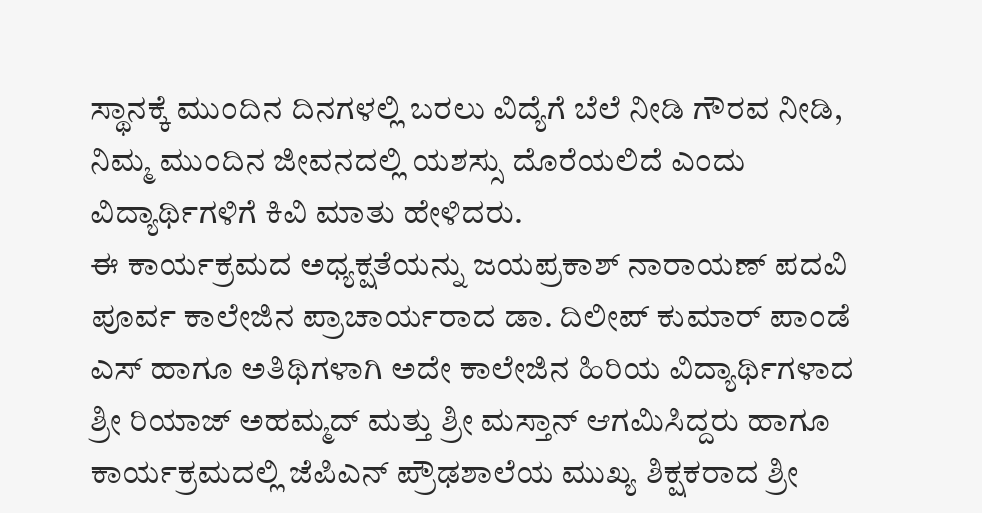ಸ್ಥಾನಕ್ಕೆ ಮುಂದಿನ ದಿನಗಳಲ್ಲಿ ಬರಲು ವಿದ್ಯೆಗೆ ಬೆಲೆ ನೀಡಿ ಗೌರವ ನೀಡಿ, ನಿಮ್ಮ ಮುಂದಿನ ಜೀವನದಲ್ಲಿ ಯಶಸ್ಸು ದೊರೆಯಲಿದೆ ಎಂದು ವಿದ್ಯಾರ್ಥಿಗಳಿಗೆ ಕಿವಿ ಮಾತು ಹೇಳಿದರು.
ಈ ಕಾರ್ಯಕ್ರಮದ ಅಧ್ಯಕ್ಷತೆಯನ್ನು ಜಯಪ್ರಕಾಶ್ ನಾರಾಯಣ್ ಪದವಿ ಪೂರ್ವ ಕಾಲೇಜಿನ ಪ್ರಾಚಾರ್ಯರಾದ ಡಾ. ದಿಲೀಪ್ ಕುಮಾರ್ ಪಾಂಡೆ ಎಸ್ ಹಾಗೂ ಅತಿಥಿಗಳಾಗಿ ಅದೇ ಕಾಲೇಜಿನ ಹಿರಿಯ ವಿದ್ಯಾರ್ಥಿಗಳಾದ ಶ್ರೀ ರಿಯಾಜ್ ಅಹಮ್ಮದ್ ಮತ್ತು ಶ್ರೀ ಮಸ್ತಾನ್ ಆಗಮಿಸಿದ್ದರು ಹಾಗೂ ಕಾರ್ಯಕ್ರಮದಲ್ಲಿ ಜೆಪಿಎನ್ ಪ್ರೌಢಶಾಲೆಯ ಮುಖ್ಯ ಶಿಕ್ಷಕರಾದ ಶ್ರೀ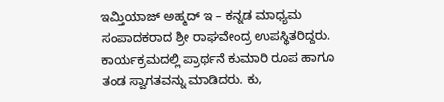ಇಮ್ತಿಯಾಜ್ ಅಹ್ಮದ್ ಇ – ಕನ್ನಡ ಮಾಧ್ಯಮ ಸಂಪಾದಕರಾದ ಶ್ರೀ ರಾಘವೇಂದ್ರ ಉಪಸ್ಥಿತರಿದ್ದರು.
ಕಾರ್ಯಕ್ರಮದಲ್ಲಿ ಪ್ರಾರ್ಥನೆ ಕುಮಾರಿ ರೂಪ ಹಾಗೂ ತಂಡ ಸ್ವಾಗತವನ್ನು ಮಾಡಿದರು. ಕು,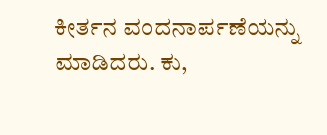ಕೀರ್ತನ ವಂದನಾರ್ಪಣೆಯನ್ನು ಮಾಡಿದರು. ಕು,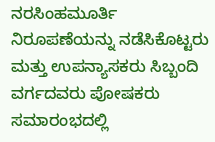ನರಸಿಂಹಮೂರ್ತಿ ನಿರೂಪಣೆಯನ್ನು ನಡೆಸಿಕೊಟ್ಟರು ಮತ್ತು ಉಪನ್ಯಾಸಕರು ಸಿಬ್ಬಂದಿ ವರ್ಗದವರು ಪೋಷಕರು ಸಮಾರಂಭದಲ್ಲಿ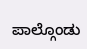ಪಾಲ್ಗೊಂಡು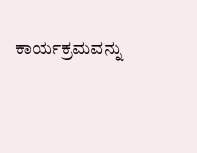ಕಾರ್ಯಕ್ರಮವನ್ನು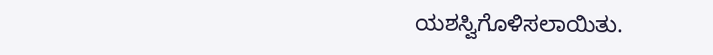ಯಶಸ್ವಿಗೊಳಿಸಲಾಯಿತು.